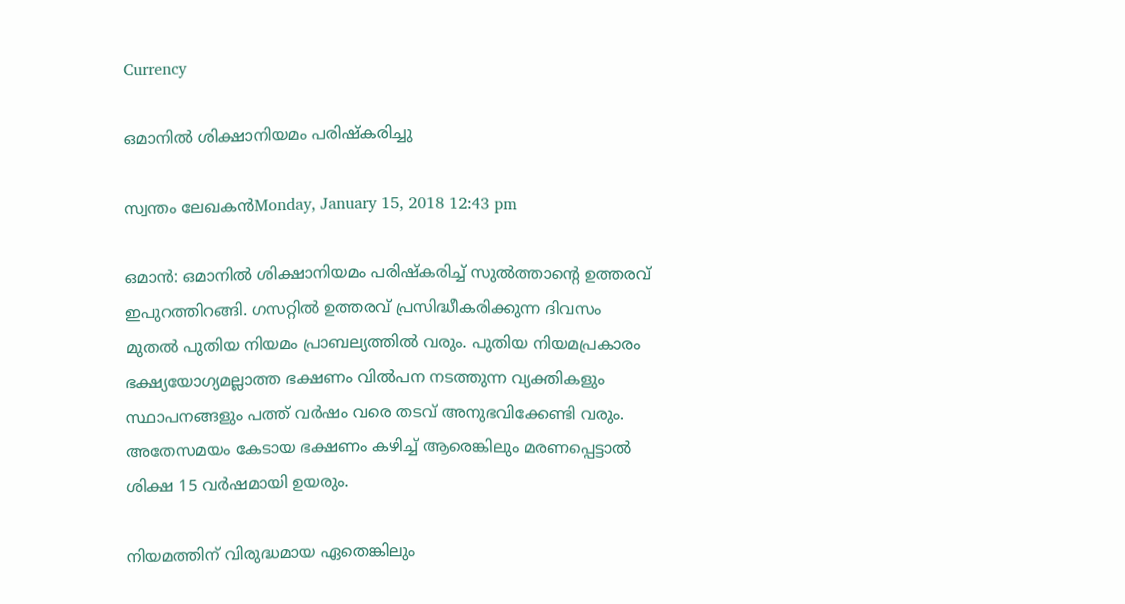Currency

ഒമാനില്‍ ശിക്ഷാനിയമം പരിഷ്‌കരിച്ചു

സ്വന്തം ലേഖകന്‍Monday, January 15, 2018 12:43 pm

ഒമാന്‍: ഒമാനില്‍ ശിക്ഷാനിയമം പരിഷ്‌കരിച്ച് സുല്‍ത്താന്റെ ഉത്തരവ് ഇപുറത്തിറങ്ങി. ഗസറ്റില്‍ ഉത്തരവ് പ്രസിദ്ധീകരിക്കുന്ന ദിവസം മുതല്‍ പുതിയ നിയമം പ്രാബല്യത്തില്‍ വരും. പുതിയ നിയമപ്രകാരം ഭക്ഷ്യയോഗ്യമല്ലാത്ത ഭക്ഷണം വില്‍പന നടത്തുന്ന വ്യക്തികളും സ്ഥാപനങ്ങളും പത്ത് വര്‍ഷം വരെ തടവ് അനുഭവിക്കേണ്ടി വരും. അതേസമയം കേടായ ഭക്ഷണം കഴിച്ച് ആരെങ്കിലും മരണപ്പെട്ടാല്‍ ശിക്ഷ 15 വര്‍ഷമായി ഉയരും.

നിയമത്തിന് വിരുദ്ധമായ ഏതെങ്കിലും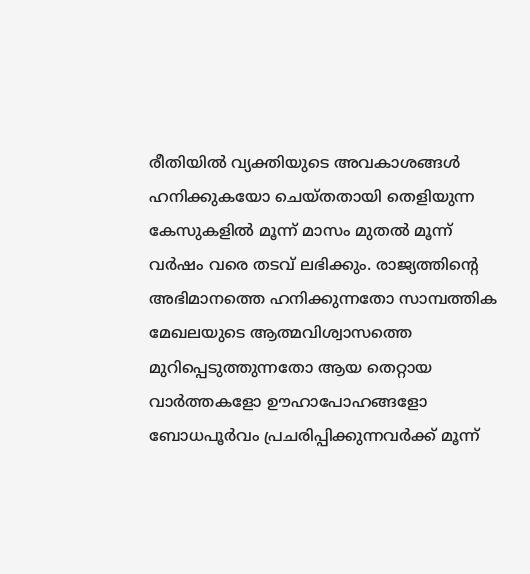രീതിയില്‍ വ്യക്തിയുടെ അവകാശങ്ങള്‍ ഹനിക്കുകയോ ചെയ്തതായി തെളിയുന്ന കേസുകളില്‍ മൂന്ന് മാസം മുതല്‍ മൂന്ന് വര്‍ഷം വരെ തടവ് ലഭിക്കും. രാജ്യത്തിന്റെ അഭിമാനത്തെ ഹനിക്കുന്നതോ സാമ്പത്തിക മേഖലയുടെ ആത്മവിശ്വാസത്തെ മുറിപ്പെടുത്തുന്നതോ ആയ തെറ്റായ വാര്‍ത്തകളോ ഊഹാപോഹങ്ങളോ ബോധപൂര്‍വം പ്രചരിപ്പിക്കുന്നവര്‍ക്ക് മൂന്ന്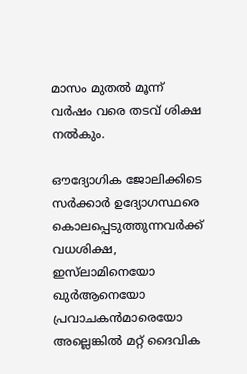മാസം മുതല്‍ മൂന്ന് വര്‍ഷം വരെ തടവ് ശിക്ഷ നല്‍കും.

ഔദ്യോഗിക ജോലിക്കിടെ സര്‍ക്കാര്‍ ഉദ്യോഗസ്ഥരെ കൊലപ്പെടുത്തുന്നവര്‍ക്ക് വധശിക്ഷ, ഇസ്‌ലാമിനെയോ ഖുര്‍ആനെയോ പ്രവാചകന്‍മാരെയോ അല്ലെങ്കില്‍ മറ്റ് ദൈവിക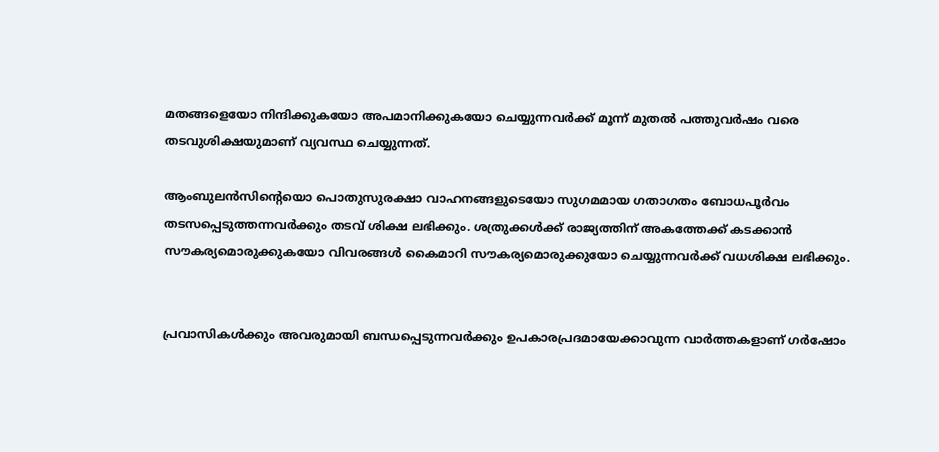മതങ്ങളെയോ നിന്ദിക്കുകയോ അപമാനിക്കുകയോ ചെയ്യുന്നവര്‍ക്ക് മൂന്ന് മുതല്‍ പത്തുവര്‍ഷം വരെ തടവുശിക്ഷയുമാണ് വ്യവസ്ഥ ചെയ്യുന്നത്.

ആംബുലന്‍സിന്റെയൊ പൊതുസുരക്ഷാ വാഹനങ്ങളുടെയോ സുഗമമായ ഗതാഗതം ബോധപൂര്‍വം തടസപ്പെടുത്തന്നവര്‍ക്കും തടവ് ശിക്ഷ ലഭിക്കും. ശത്രുക്കള്‍ക്ക് രാജ്യത്തിന് അകത്തേക്ക് കടക്കാന്‍ സൗകര്യമൊരുക്കുകയോ വിവരങ്ങള്‍ കൈമാറി സൗകര്യമൊരുക്കുയോ ചെയ്യുന്നവര്‍ക്ക് വധശിക്ഷ ലഭിക്കും.


പ്രവാസികൾക്കും അവരുമായി ബന്ധപ്പെടുന്നവർക്കും ഉപകാരപ്രദമായേക്കാവുന്ന വാർത്തകളാണ് ഗർഷോം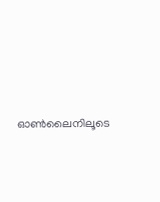ഓൺലൈനിലൂടെ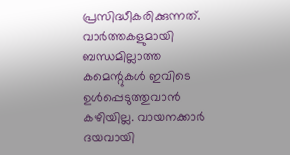പ്രസിദ്ധീകരിക്കുന്നത്. വാർത്തകളുമായി ബന്ധമില്ലാത്ത കമെന്റുകൾ ഇവിടെ ഉൾപ്പെടുത്തുവാൻ കഴിയില്ല. വായനക്കാർ ദയവായി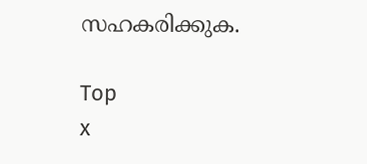സഹകരിക്കുക.

Top
x